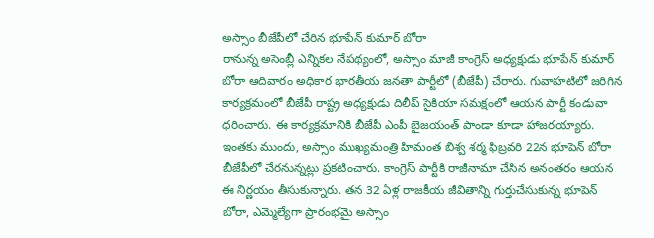అస్సాం బీజేపీలో చేరిన భూపేన్ కుమార్ బోరా
రానున్న అసెంబ్లీ ఎన్నికల నేపథ్యంలో, అస్సాం మాజీ కాంగ్రెస్ అధ్యక్షుడు భూపేన్ కుమార్ బోరా ఆదివారం అధికార భారతీయ జనతా పార్టీలో (బీజేపీ) చేరారు. గువాహటిలో జరిగిన కార్యక్రమంలో బీజేపీ రాష్ట్ర అధ్యక్షుడు దిలీప్ సైకియా సమక్షంలో ఆయన పార్టీ కండువా ధరించారు. ఈ కార్యక్రమానికి బీజేపీ ఎంపీ బైజయంత్ పాండా కూడా హాజరయ్యారు. ఇంతకు ముందు, అస్సాం ముఖ్యమంత్రి హిమంత బిశ్వ శర్మ ఫిబ్రవరి 22న భూపెన్ బోరా బీజేపీలో చేరనున్నట్లు ప్రకటించారు. కాంగ్రెస్ పార్టీకి రాజీనామా చేసిన అనంతరం ఆయన ఈ నిర్ణయం తీసుకున్నారు. తన 32 ఏళ్ల రాజకీయ జీవితాన్ని గుర్తుచేసుకున్న భూపెన్ బోరా, ఎమ్మెల్యేగా ప్రారంభమై అస్సాం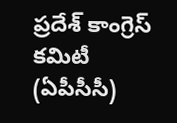ప్రదేశ్ కాంగ్రెస్ కమిటీ (ఏపీసీసీ)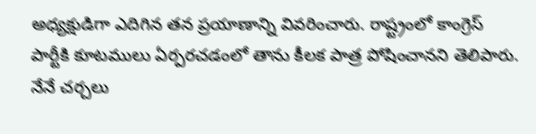అధ్యక్షుడిగా ఎదిగిన తన ప్రయాణాన్ని వివరించారు. రాష్ట్రంలో కాంగ్రెస్ పార్టీకి కూటములు ఏర్పరచడంలో తాను కీలక పాత్ర పోషించానని తెలిపారు.
నేనే చర్చలు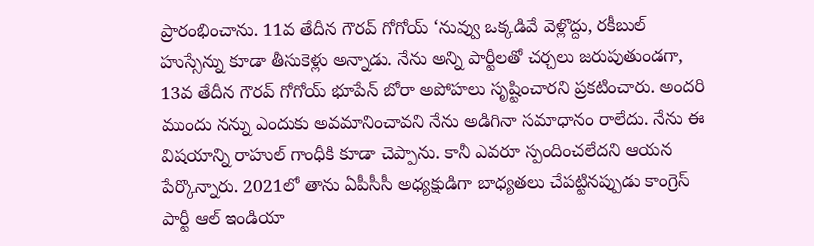ప్రారంభించాను. 11వ తేదీన గౌరవ్ గోగోయ్ ‘నువ్వు ఒక్కడివే వెళ్లొద్దు, రకీబుల్ హుస్సేన్ను కూడా తీసుకెళ్లు అన్నాడు. నేను అన్ని పార్టీలతో చర్చలు జరుపుతుండగా, 13వ తేదీన గౌరవ్ గోగోయ్ భూపేన్ బోరా అపోహలు సృష్టించారని ప్రకటించారు. అందరి ముందు నన్ను ఎందుకు అవమానించావని నేను అడిగినా సమాధానం రాలేదు. నేను ఈ విషయాన్ని రాహుల్ గాంధీకి కూడా చెప్పాను. కానీ ఎవరూ స్పందించలేదని ఆయన పేర్కొన్నారు. 2021లో తాను ఏపీసీసీ అధ్యక్షుడిగా బాధ్యతలు చేపట్టినప్పుడు కాంగ్రెస్ పార్టీ ఆల్ ఇండియా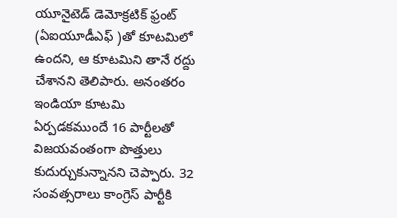యూనైటెడ్ డెమోక్రటిక్ ఫ్రంట్ (ఏఐయూడీఎఫ్ )తో కూటమిలో ఉందని, ఆ కూటమిని తానే రద్దు చేశానని తెలిపారు. అనంతరం ఇండియా కూటమి ఏర్పడకముందే 16 పార్టీలతో విజయవంతంగా పొత్తులు కుదుర్చుకున్నానని చెప్పారు. 32 సంవత్సరాలు కాంగ్రెస్ పార్టీకి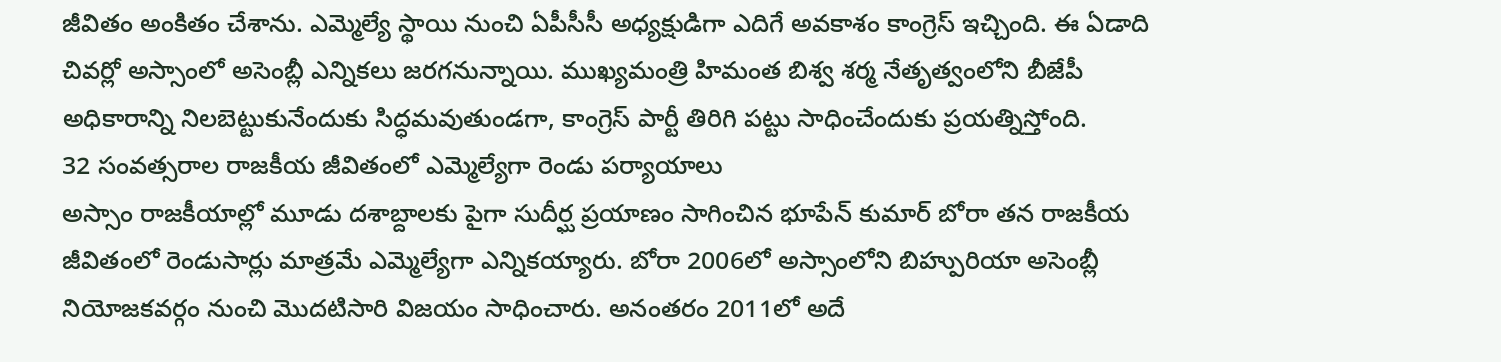జీవితం అంకితం చేశాను. ఎమ్మెల్యే స్థాయి నుంచి ఏపీసీసీ అధ్యక్షుడిగా ఎదిగే అవకాశం కాంగ్రెస్ ఇచ్చింది. ఈ ఏడాది చివర్లో అస్సాంలో అసెంబ్లీ ఎన్నికలు జరగనున్నాయి. ముఖ్యమంత్రి హిమంత బిశ్వ శర్మ నేతృత్వంలోని బీజేపీ అధికారాన్ని నిలబెట్టుకునేందుకు సిద్ధమవుతుండగా, కాంగ్రెస్ పార్టీ తిరిగి పట్టు సాధించేందుకు ప్రయత్నిస్తోంది.
32 సంవత్సరాల రాజకీయ జీవితంలో ఎమ్మెల్యేగా రెండు పర్యాయాలు
అస్సాం రాజకీయాల్లో మూడు దశాబ్దాలకు పైగా సుదీర్ఘ ప్రయాణం సాగించిన భూపేన్ కుమార్ బోరా తన రాజకీయ జీవితంలో రెండుసార్లు మాత్రమే ఎమ్మెల్యేగా ఎన్నికయ్యారు. బోరా 2006లో అస్సాంలోని బిహ్పురియా అసెంబ్లీ నియోజకవర్గం నుంచి మొదటిసారి విజయం సాధించారు. అనంతరం 2011లో అదే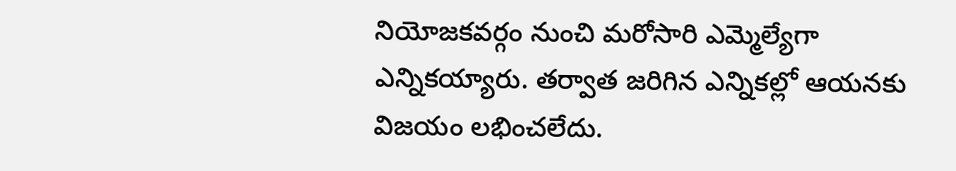నియోజకవర్గం నుంచి మరోసారి ఎమ్మెల్యేగా ఎన్నికయ్యారు. తర్వాత జరిగిన ఎన్నికల్లో ఆయనకు విజయం లభించలేదు.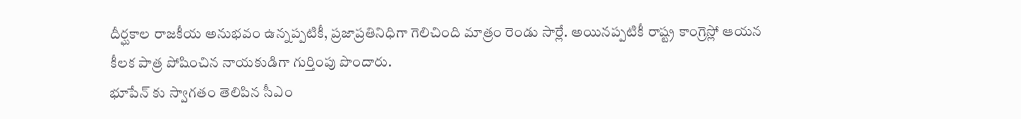దీర్ఘకాల రాజకీయ అనుభవం ఉన్నప్పటికీ, ప్రజాప్రతినిధిగా గెలిచింది మాత్రం రెండు సార్లే. అయినప్పటికీ రాష్ట్ర కాంగ్రెస్లో ఆయన కీలక పాత్ర పోషించిన నాయకుడిగా గుర్తింపు పొందారు.
భూపేన్ కు స్వాగతం తెలిపిన సీఎం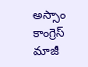అస్సాం కాంగ్రెస్ మాజీ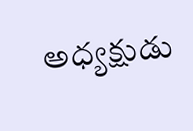అధ్యక్షుడు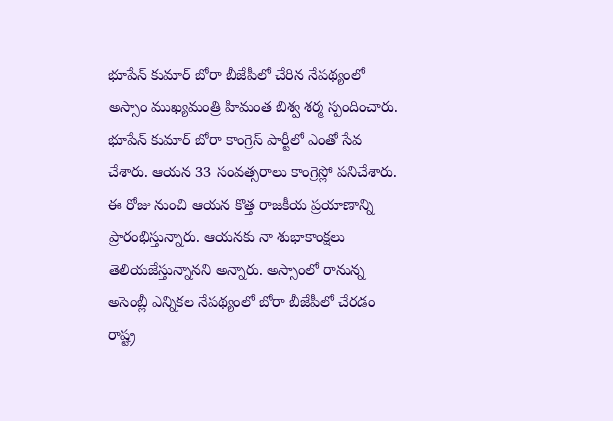భూపేన్ కుమార్ బోరా బీజేపీలో చేరిన నేపథ్యంలో అస్సాం ముఖ్యమంత్రి హిమంత బిశ్వ శర్మ స్పందించారు. భూపేన్ కుమార్ బోరా కాంగ్రెస్ పార్టీలో ఎంతో సేవ చేశారు. ఆయన 33 సంవత్సరాలు కాంగ్రెస్లో పనిచేశారు. ఈ రోజు నుంచి ఆయన కొత్త రాజకీయ ప్రయాణాన్ని ప్రారంభిస్తున్నారు. ఆయనకు నా శుభాకాంక్షలు తెలియజేస్తున్నానని అన్నారు. అస్సాంలో రానున్న అసెంబ్లీ ఎన్నికల నేపథ్యంలో బోరా బీజేపీలో చేరడం రాష్ట్ర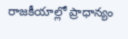రాజకీయాల్లో ప్రాధాన్యం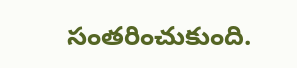సంతరించుకుంది.